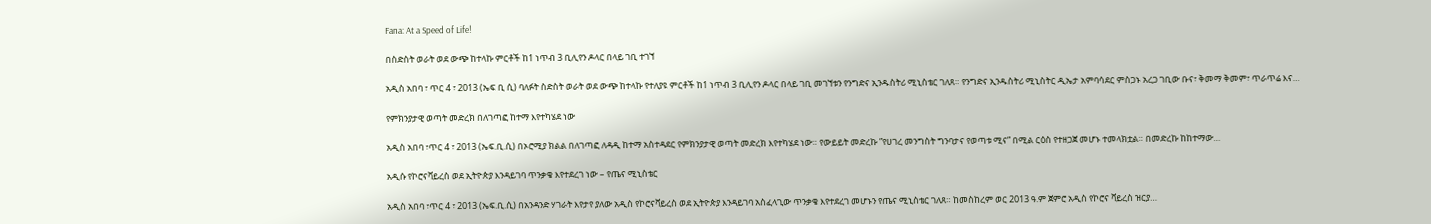Fana: At a Speed of Life!

በስድስት ወራት ወደ ውጭ ከተላኩ ምርቶች ከ1 ነጥብ 3 ቢሊየን ዶላር በላይ ገቢ ተገኘ

አዲስ አበባ ፣ ጥር 4 ፣ 2013 (ኤፍ ቢ ሲ) ባለፉት ስድስት ወራት ወደ ውጭ ከተላኩ የተለያዩ ምርቶች ከ1 ነጥብ 3 ቢሊየን ዶላር በላይ ገቢ መገኘቱን የንግድና ኢንዱስትሪ ሚኒስቴር ገለጸ። የንግድና ኢንዱስትሪ ሚኒስትር ዲኤታ አምባሳደር ምስጋኑ አረጋ ገቢው ቡና፣ ቅመማ ቅመም፣ ጥራጥሬ እና…

የምክንያታዊ ወጣት መድረክ በለገጣፎ ከተማ እየተካሄደ ነው

አዲስ አበባ ፣ጥር 4 ፣ 2013 (ኤፍ.ቢ.ሲ) በኦሮሚያ ክልል በለገጣፎ ለዳዲ ከተማ አስተዳደር የምክንያታዊ ወጣት መድረክ እየተካሄደ ነው። የውይይት መድረኩ ”የሀገረ መንግስት ግንባታና የወጣቱ ሚና” በሚል ርዕስ የተዘጋጀ መሆኑ ተመላክቷል። በመድረኩ ከከተማው…

አዲሱ የኮሮናቫይረስ ወደ ኢትዮጵያ እንዳይገባ ጥንቃቄ እየተደረገ ነው – የጤና ሚኒስቴር

አዲስ አበባ ፣ጥር 4 ፣ 2013 (ኤፍ.ቢ.ሲ) በአንዳንድ ሃገራት እየታየ ያለው አዲስ የኮሮናቫይረስ ወደ ኢትዮጵያ እንዳይገባ አስፈላጊው ጥንቃቄ እየተደረገ መሆኑን የጤና ሚኒስቴር ገለጸ። ከመስከረም ወር 2013 ዓ.ም ጀምሮ አዲስ የኮሮና ቫይረስ ዝርያ…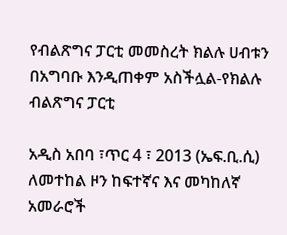የብልጽግና ፓርቲ መመስረት ክልሉ ሀብቱን በአግባቡ እንዲጠቀም አስችሏል-የክልሉ ብልጽግና ፓርቲ

አዲስ አበባ ፣ጥር 4 ፣ 2013 (ኤፍ.ቢ.ሲ) ለመተከል ዞን ከፍተኛና እና መካከለኛ አመራሮች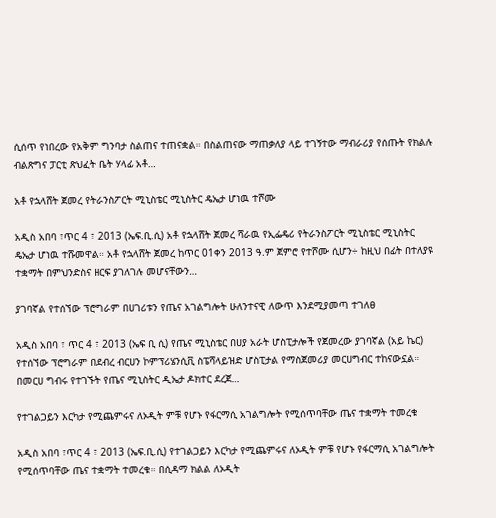ሲሰጥ የነበረው የአቅም ግንባታ ስልጠና ተጠናቋል። በስልጠናው ማጠቃለያ ላይ ተገኝተው ማብራሪያ የሰጡት የክልሉ ብልጽግና ፓርቲ ጽህፈት ቤት ሃላፊ አቶ…

አቶ የኋላሸት ጀመረ የትራንስፖርት ሚኒስቴር ሚኒስትር ዴኤታ ሆነዉ ተሾሙ

አዲስ አበባ ፣ጥር 4 ፣ 2013 (ኤፍ.ቢ.ሲ) አቶ የኋላሸት ጀመረ ሻራዉ የኢፌዴሪ የትራንስፖርት ሚኒስቴር ሚኒስትር ዴኤታ ሆነዉ ተሹመዋል። አቶ የኋላሸት ጀመረ ከጥር 01ቀን 2013 ዓ.ም ጀምሮ የተሾሙ ሲሆን÷ ከዚህ በፊት በተለያዩ ተቋማት በምህንድስና ዘርፍ ያገለገሉ መሆናቸውን…

ያገባኛል የተሰኘው ፕሮግራም በሀገሪቱን የጤና አገልግሎት ሁለንተናዊ ለውጥ እንደሚያመጣ ተገለፀ

አዲስ አበባ ፣ ጥር 4 ፣ 2013 (ኤፍ ቢ ሲ) የጤና ሚኒስቴር በሀያ አራት ሆስፒታሎች የጀመረው ያገባኛል (አይ ኬር) የተሰኘው ፕሮግራም በደብረ ብርሀን ኮምፕሪሄንሲቪ ስፔሻላይዝድ ሆስፒታል የማስጀመሪያ መርሀግብር ተከናውኗል። በመርሀ ግብሩ የተገኙት የጤና ሚኒስትር ዲኤታ ዶክተር ደረጀ…

የተገልጋይን እርካታ የሚጨምሩና ለኦዲት ምቹ የሆኑ የፋርማሲ አገልግሎት የሚሰጥባቸው ጤና ተቋማት ተመረቁ

አዲስ አበባ ፣ጥር 4 ፣ 2013 (ኤፍ.ቢ.ሲ) የተገልጋይን እርካታ የሚጨምሩና ለኦዲት ምቹ የሆኑ የፋርማሲ አገልግሎት የሚሰጥባቸው ጤና ተቋማት ተመረቁ። በሲዳማ ክልል ለኦዲት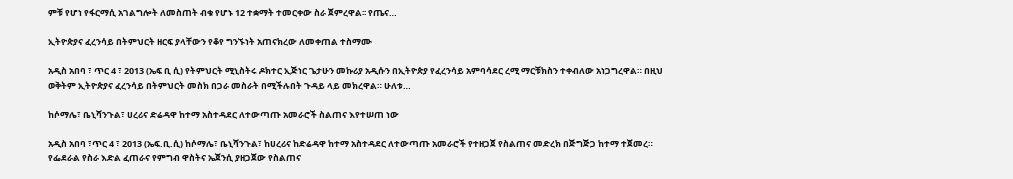ምቹ የሆነ የፋርማሲ አገልግሎት ለመስጠት ብቁ የሆኑ 12 ተቋማት ተመርቀው ስራ ጀምረዋል፡፡ የጤና…

ኢትዮጵያና ፈረንሳይ በትምህርት ዘርፍ ያላቸውን የቆየ ግንኙነት አጠናክረው ለመቀጠል ተስማሙ

አዲስ አበባ ፣ ጥር 4 ፣ 2013 (ኤፍ ቢ ሲ) የትምህርት ሚኒስትሩ ዶክተር ኢጅነር ጌታሁን መኩሪያ አዲሱን በኢትዮጵያ የፈረንሳይ አምባሳደር ረሚ ማርቹክስን ተቀብለው አነጋግረዋል። በዚህ ወቅትም ኢትዮጵያና ፈረንሳይ በትምህርት መስክ በጋራ መስራት በሚችሉበት ጉዳይ ላይ መክረዋል። ሁለቱ…

ከሶማሌ፣ ቤኒሻንጉል፣ ሀረሪና ድሬዳዋ ከተማ አስተዳደር ለተውጣጡ አመራሮች ስልጠና እየተሠጠ ነው

አዲስ አበባ ፣ጥር 4 ፣ 2013 (ኤፍ.ቢ.ሲ) ከሶማሌ፣ ቤኒሻንጉል፣ ከሀረሪና ከድሬዳዋ ከተማ አስተዳደር ለተውጣጡ አመራሮች የተዘጋጀ የስልጠና መድረክ በጅግጅጋ ከተማ ተጀመረ። የፌደራል የስራ እድል ፈጠራና የምግብ ዋስትና ኤጀንሲ ያዘጋጀው የስልጠና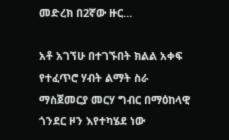መድረክ በ2ኛው ዙር…

አቶ አገኘሁ በተገኙበት ክልል አቀፍ የተፈጥሮ ሃብት ልማት ስራ ማስጀመርያ መርሃ ግብር በማዕከላዊ ጎንደር ዞን እየተካሄደ ነው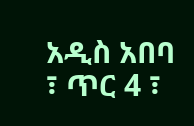አዲስ አበባ ፣ ጥር 4 ፣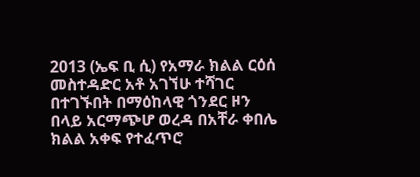2013 (ኤፍ ቢ ሲ) የአማራ ክልል ርዕሰ መስተዳድር አቶ አገኘሁ ተሻገር በተገኙበት በማዕከላዊ ጎንደር ዞን በላይ አርማጭሆ ወረዳ በአቸራ ቀበሌ ክልል አቀፍ የተፈጥሮ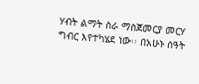ሃብት ልማት ስራ ማስጀመርያ መርሃ ግብር እየተካሄደ ነው፡፡ በአሁኑ ሰዓት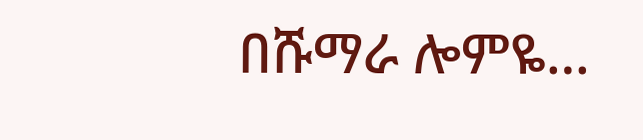በሹማራ ሎምዬ…